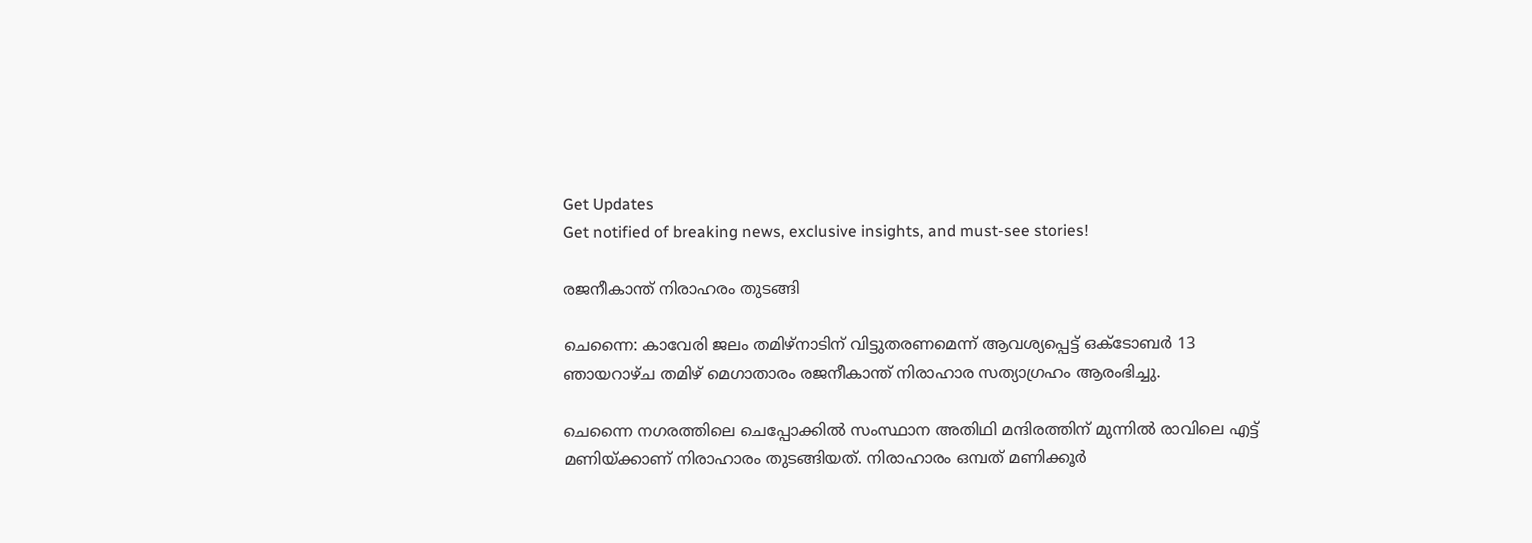Get Updates
Get notified of breaking news, exclusive insights, and must-see stories!

രജനീകാന്ത് നിരാഹരം തുടങ്ങി

ചെന്നൈ: കാവേരി ജലം തമിഴ്നാടിന് വിട്ടുതരണമെന്ന് ആവശ്യപ്പെട്ട് ഒക്ടോബര്‍ 13 ഞായറാഴ്ച തമിഴ് മെഗാതാരം രജനീകാന്ത് നിരാഹാര സത്യാഗ്രഹം ആരംഭിച്ചു.

ചെന്നൈ നഗരത്തിലെ ചെപ്പോക്കില്‍ സംസ്ഥാന അതിഥി മന്ദിരത്തിന് മുന്നില്‍ രാവിലെ എട്ട് മണിയ്ക്കാണ് നിരാഹാരം തുടങ്ങിയത്. നിരാഹാരം ഒമ്പത് മണിക്കൂര്‍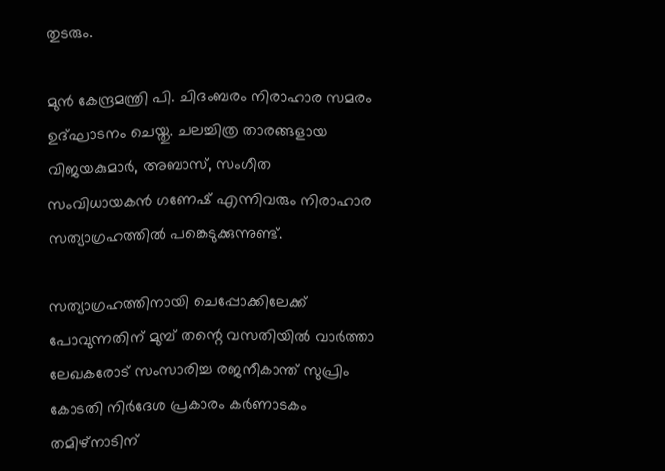തുടരും.

മുന്‍ കേന്ദ്രമന്ത്രി പി. ചിദംബരം നിരാഹാര സമരം ഉദ്ഘാടനം ചെയ്തു. ചലച്ചിത്ര താരങ്ങളായ വിജയകുമാര്‍, അബാസ്, സംഗീത സംവിധായകന്‍ ഗണേഷ് എന്നിവരും നിരാഹാര സത്യാഗ്രഹത്തില്‍ പങ്കെടുക്കുന്നുണ്ട്.

സത്യാഗ്രഹത്തിനായി ചെപ്പോക്കിലേക്ക് പോവുന്നതിന് മുമ്പ് തന്റെ വസതിയില്‍ വാര്‍ത്താ ലേഖകരോട് സംസാരിച്ച രജനീകാന്ത് സുപ്രിം കോടതി നിര്‍ദേശ പ്രകാരം കര്‍ണാടകം തമിഴ്നാടിന്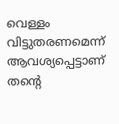വെള്ളം വിട്ടുതരണമെന്ന് ആവശ്യപ്പെട്ടാണ് തന്റെ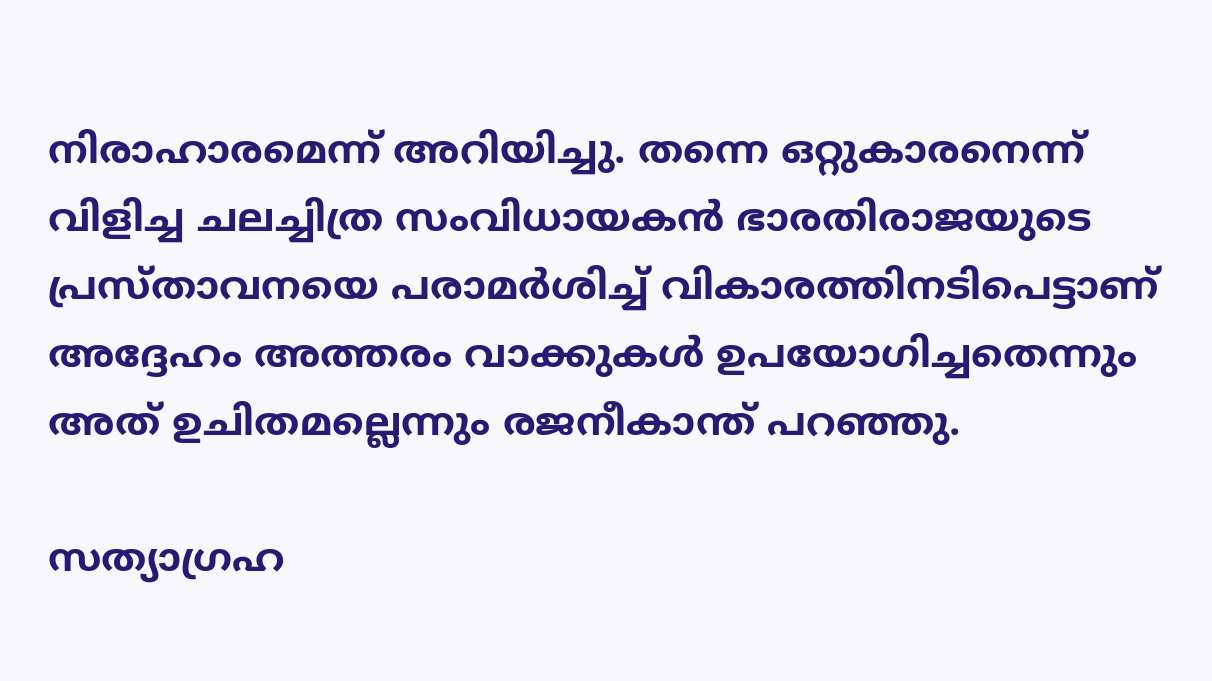നിരാഹാരമെന്ന് അറിയിച്ചു. തന്നെ ഒറ്റുകാരനെന്ന് വിളിച്ച ചലച്ചിത്ര സംവിധായകന്‍ ഭാരതിരാജയുടെ പ്രസ്താവനയെ പരാമര്‍ശിച്ച് വികാരത്തിനടിപെട്ടാണ് അദ്ദേഹം അത്തരം വാക്കുകള്‍ ഉപയോഗിച്ചതെന്നും അത് ഉചിതമല്ലെന്നും രജനീകാന്ത് പറഞ്ഞു.

സത്യാഗ്രഹ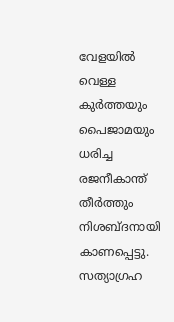വേളയില്‍ വെള്ള കുര്‍ത്തയും പൈജാമയും ധരിച്ച രജനീകാന്ത് തീര്‍ത്തും നിശബ്ദനായി കാണപ്പെട്ടു. സത്യാഗ്രഹ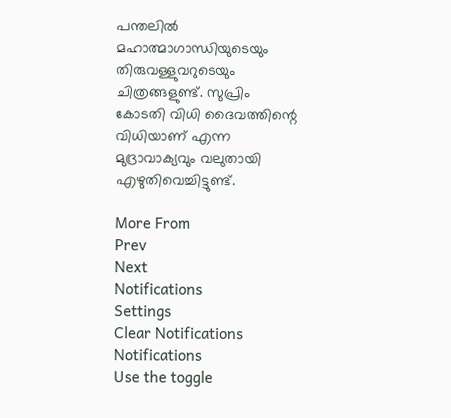പന്തലില്‍ മഹാത്മാഗാന്ധിയുടെയും തിരുവള്ളുവറുടെയും ചിത്രങ്ങളുണ്ട്. സുപ്രിം കോടതി വിധി ദൈവത്തിന്റെ വിധിയാണ് എന്ന മുദ്രാവാക്യവും വലുതായി എഴുതിവെച്ചിട്ടുണ്ട്.

More From
Prev
Next
Notifications
Settings
Clear Notifications
Notifications
Use the toggle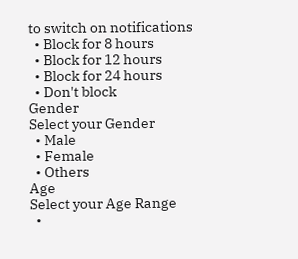to switch on notifications
  • Block for 8 hours
  • Block for 12 hours
  • Block for 24 hours
  • Don't block
Gender
Select your Gender
  • Male
  • Female
  • Others
Age
Select your Age Range
  •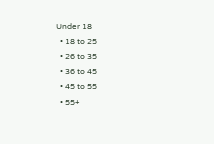Under 18
  • 18 to 25
  • 26 to 35
  • 36 to 45
  • 45 to 55
  • 55+